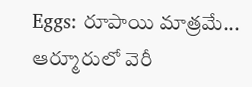Eggs: రూపాయి మాత్రమే... ఆర్మూరులో వెరీ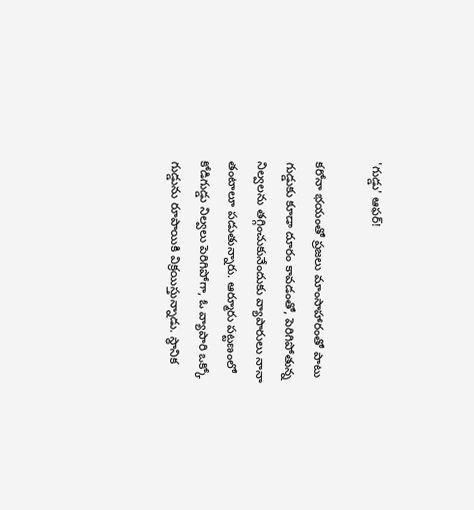'గుడ్డు' ఆఫర్!

కరోనా భయంతో ప్రజలు మాంసాహారంతో పాటు గుడ్డుకు కూడా దూరం కావడంతో, పెరిగిపోతున్న నిల్వలను తగ్గించుకునేందుకు వ్యాపారులు నానా తంటాలూ పడుతున్నారు. ఆర్మూరు పట్టణంలో కోడిగుడ్డు నిల్వలు పెరిగిపోగా, ఓ వ్యాపారి ఒక్కో గుడ్డును రూపాయికి విక్రయిస్తున్నాడు. స్థానిక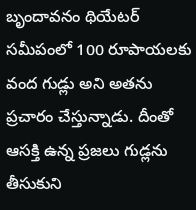బృందావనం థియేటర్ సమీపంలో 100 రూపాయలకు వంద గుడ్లు అని అతను ప్రచారం చేస్తున్నాడు. దీంతో ఆసక్తి ఉన్న ప్రజలు గుడ్లను తీసుకుని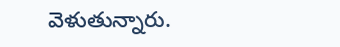వెళుతున్నారు.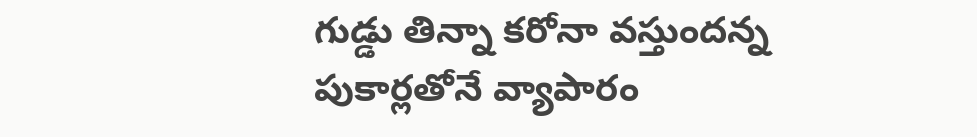గుడ్డు తిన్నా కరోనా వస్తుందన్న పుకార్లతోనే వ్యాపారం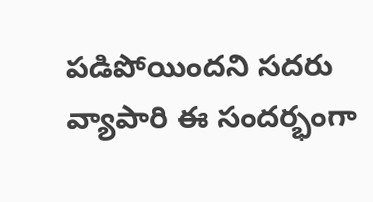పడిపోయిందని సదరు వ్యాపారి ఈ సందర్భంగా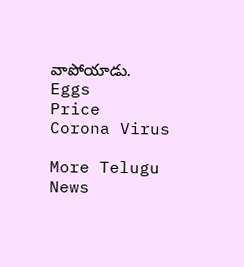వాపోయాడు.
Eggs
Price
Corona Virus

More Telugu News